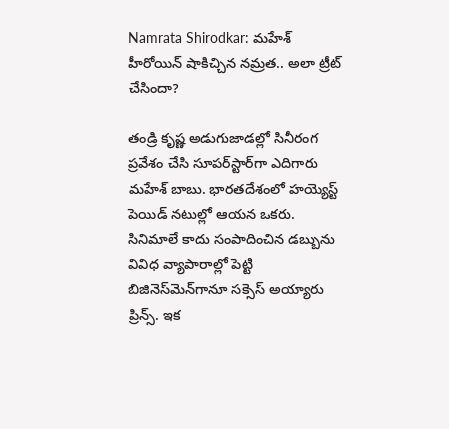Namrata Shirodkar: మహేశ్‌ హీరోయిన్‌ షాకిచ్చిన నమ్రత.. అలా ట్రీట్ చేసిందా?

తండ్రి కృష్ణ అడుగుజాడల్లో సినీరంగ ప్రవేశం చేసి సూపర్‌స్టార్‌గా ఎదిగారు మహేశ్ బాబు. భారతదేశంలో హయ్యెస్ట్ పెయిడ్ నటుల్లో ఆయన ఒకరు. సినిమాలే కాదు సంపాదించిన డబ్బును వివిధ వ్యాపారాల్లో పెట్టి బిజినెస్‌మెన్‌గానూ సక్సెస్ అయ్యారు ప్రిన్స్. ఇక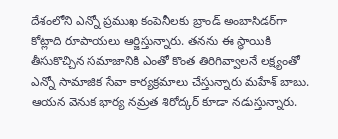దేశంలోని ఎన్నో ప్రముఖ కంపెనీలకు బ్రాండ్ అంబాసిడర్‌గా కోట్లాది రూపాయలు ఆర్జిస్తున్నారు. తనను ఈ స్థాయికి తీసుకొచ్చిన సమాజానికి ఎంతో కొంత తిరిగివ్వాలనే లక్ష్యంతో ఎన్నో సామాజిక సేవా కార్యక్రమాలు చేస్తున్నారు మహేశ్ బాబు. ఆయన వెనుక భార్య నమ్రత శిరోద్కర్ కూడా నడుస్తున్నారు.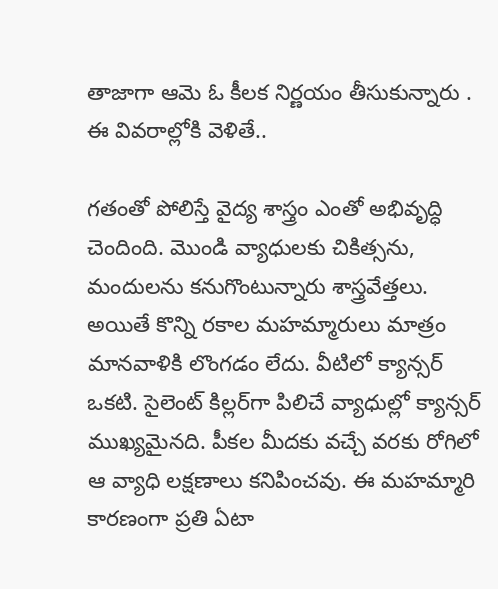తాజాగా ఆమె ఓ కీలక నిర్ణయం తీసుకున్నారు . ఈ వివరాల్లోకి వెళితే..

గతంతో పోలిస్తే వైద్య శాస్త్రం ఎంతో అభివృద్ధి చెందింది. మొండి వ్యాధులకు చికిత్సను, మందులను కనుగొంటున్నారు శాస్త్రవేత్తలు. అయితే కొన్ని రకాల మహమ్మారులు మాత్రం మానవాళికి లొంగడం లేదు. వీటిలో క్యాన్సర్ ఒకటి. సైలెంట్ కిల్లర్‌గా పిలిచే వ్యాధుల్లో క్యాన్సర్ ముఖ్యమైనది. పీకల మీదకు వచ్చే వరకు రోగిలో ఆ వ్యాధి లక్షణాలు కనిపించవు. ఈ మహమ్మారి కారణంగా ప్రతి ఏటా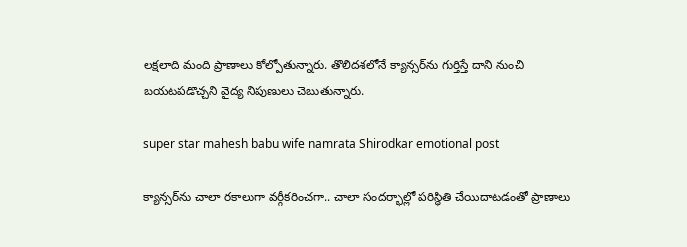లక్షలాది మంది ప్రాణాలు కోల్పోతున్నారు. తొలిదశలోనే క్యాన్సర్‌ను గుర్తిస్తే దాని నుంచి బయటపడొచ్చని వైద్య నిపుణులు చెబుతున్నారు.

super star mahesh babu wife namrata Shirodkar emotional post

క్యాన్సర్‌ను చాలా రకాలుగా వర్గీకరించగా.. చాలా సందర్భాల్లో పరిస్ధితి చేయిదాటడంతో ప్రాణాలు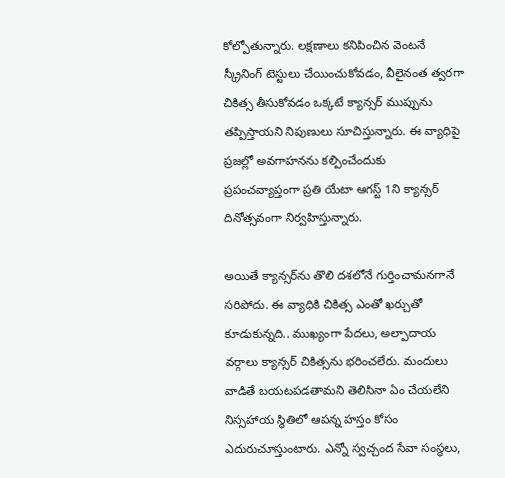కోల్పోతున్నారు. లక్షణాలు కనిపించిన వెంటనే స్క్రీనింగ్ టెస్టులు చేయించుకోవడం, వీలైనంత త్వరగా చికిత్స తీసుకోవడం ఒక్కటే క్యాన్సర్ ముప్పును తప్పిస్తాయని నిపుణులు సూచిస్తున్నారు. ఈ వ్యాధిపై ప్రజల్లో అవగాహనను కల్పించేందుకు ప్రపంచవ్యాప్తంగా ప్రతి యేటా ఆగస్ట్ 1ని క్యాన్సర్ దినోత్సవంగా నిర్వహిస్తున్నారు.

అయితే క్యాన్సర్‌ను తొలి దశలోనే గుర్తించామనగానే సరిపోదు. ఈ వ్యాధికి చికిత్స ఎంతో ఖర్చుతో కూడుకున్నది.. ముఖ్యంగా పేదలు, అల్పాదాయ వర్గాలు క్యాన్సర్ చికిత్సను భరించలేరు. మందులు వాడితే బయటపడతామని తెలిసినా ఏం చేయలేని నిస్సహాయ స్థితిలో ఆపన్న హస్తం కోసం ఎదురుచూస్తుంటారు. ఎన్నో స్వచ్చంద సేవా సంస్థలు,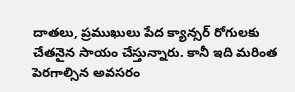దాతలు, ప్రముఖులు పేద క్యాన్సర్ రోగులకు చేతనైన సాయం చేస్తున్నారు. కానీ ఇది మరింత పెరగాల్సిన అవసరం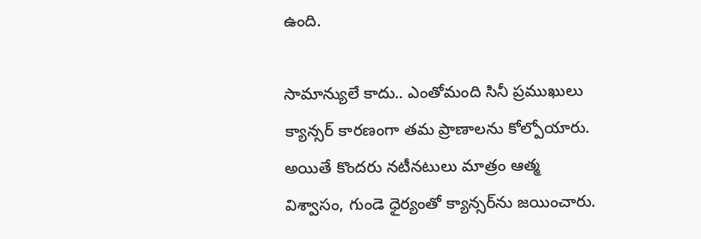ఉంది.

సామాన్యులే కాదు.. ఎంతోమంది సినీ ప్రముఖులు క్యాన్సర్ కారణంగా తమ ప్రాణాలను కోల్పోయారు. అయితే కొందరు నటీనటులు మాత్రం ఆత్మ విశ్వాసం, గుండె ధైర్యంతో క్యాన్సర్‌ను జయించారు.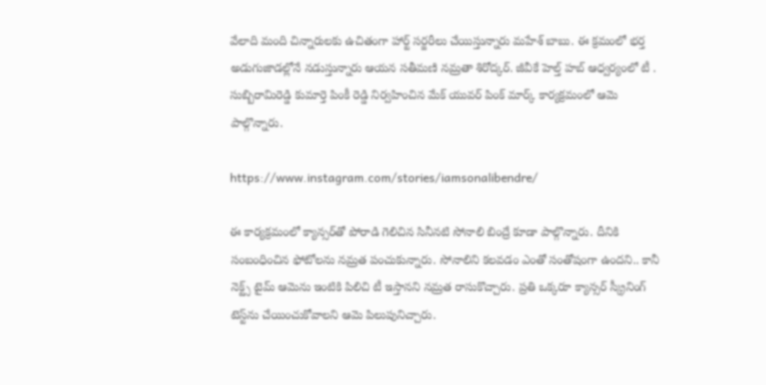వేలాది మంది చిన్నారులకు ఉచితంగా హార్ట్ సర్జరీలు చేయిస్తున్నారు మహేశ్ బాబు‌. ఈ క్రమంలో భర్త అడుగుజాడల్లోనే నడుస్తున్నారు ఆయన సతీమణి నమ్రతా శిరోద్కర్. జీవీకే హెల్త్ హబ్ ఆధ్వర్యంలో టీ . సుబ్బిరామిరెడ్డి కుమార్తె పింకీ రెడ్డి నిర్వహించిన మేక్ యువర్ పింక్ మార్క్ కార్యక్రమంలో ఆమె పాల్గొన్నారు.

https://www.instagram.com/stories/iamsonalibendre/

ఈ కార్యక్రమంలో క్యాన్సర్‌తో పోరాడి గెలిచిన సినీనటి సోనాలి బింద్రే కూడా పాల్గొన్నారు. దీనికి సంబంధించిన ఫోటోలను నమ్రత పంచుకున్నారు. సోనాలిని కలవడం ఎంతో సంతోషంగా ఉందని.. కానీ నెక్ట్స్ టైమ్ ఆమెను ఇంటికి పిలిచి టీ ఇస్తానని నమ్రత రాసుకొచ్చారు. ప్రతి ఒక్కరూ క్యాన్సర్ స్క్రీనింగ్ టెస్ట్‌ను చేయించుకోవాలని ఆమె పిలుపునిచ్చారు.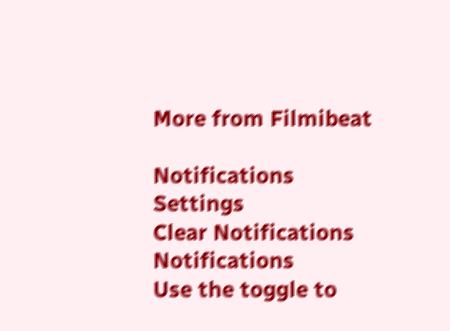More from Filmibeat

Notifications
Settings
Clear Notifications
Notifications
Use the toggle to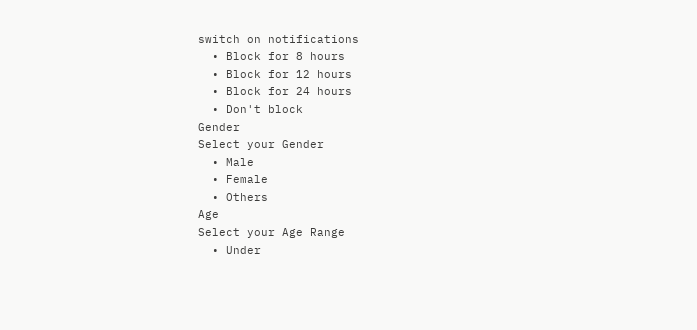switch on notifications
  • Block for 8 hours
  • Block for 12 hours
  • Block for 24 hours
  • Don't block
Gender
Select your Gender
  • Male
  • Female
  • Others
Age
Select your Age Range
  • Under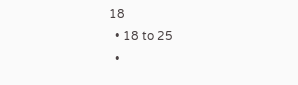18
  • 18 to 25
  •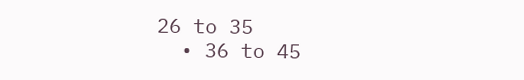26 to 35
  • 36 to 45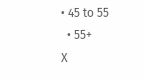• 45 to 55
  • 55+
X